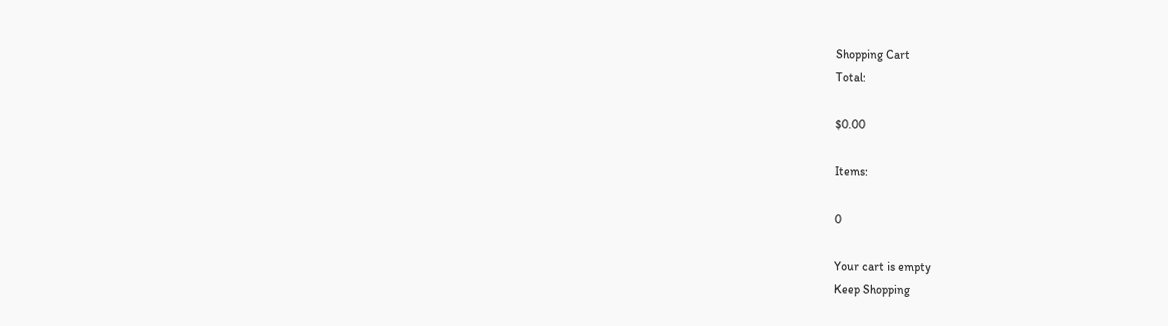Shopping Cart
Total:

$0.00

Items:

0

Your cart is empty
Keep Shopping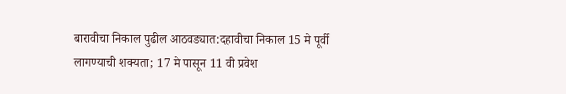बारावीचा निकाल पुढील आठवड्यात:दहावीचा निकाल 15 मे पूर्वी लागण्याची शक्यता; 17 मे पासून 11 वी प्रवेश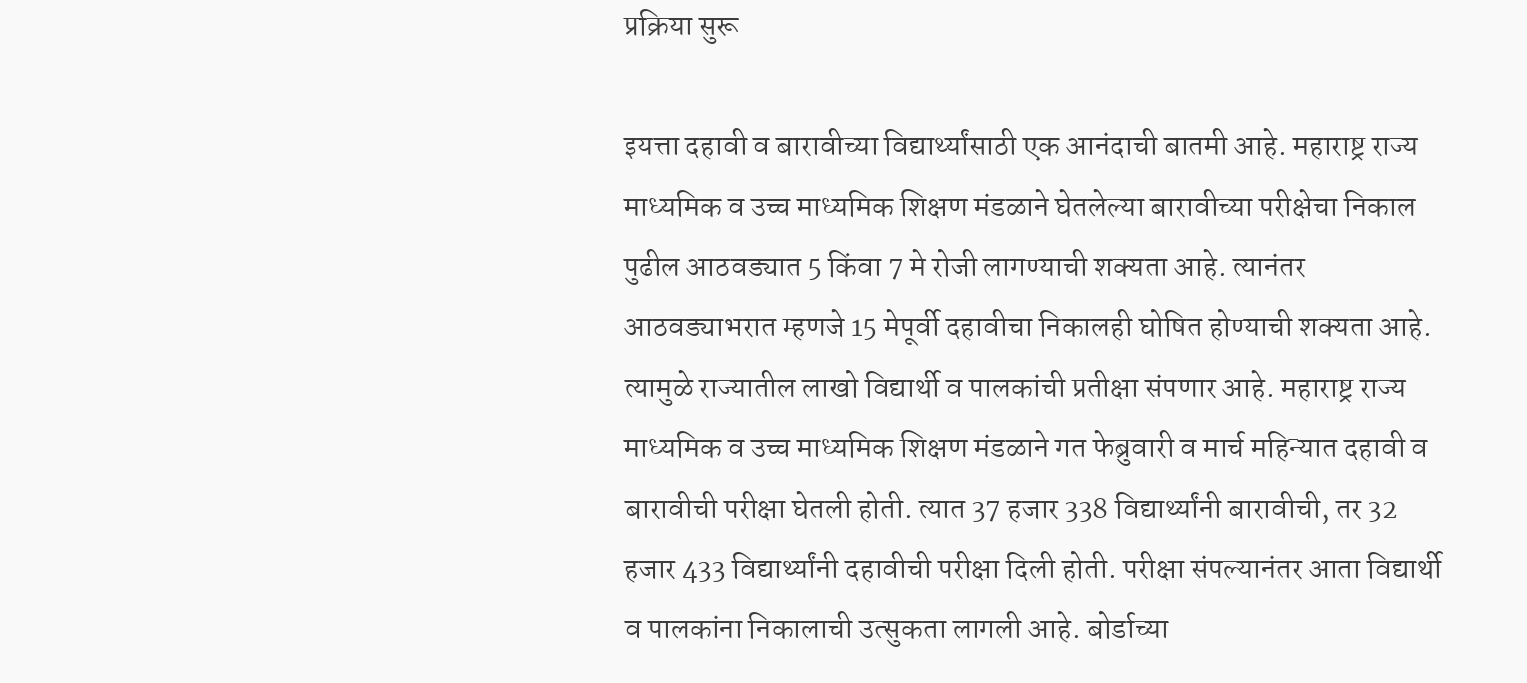प्रक्रिया सुरू

इयत्ता दहावी व बारावीच्या विद्यार्थ्यांसाठी एक आनंदाची बातमी आहे. महाराष्ट्र राज्य माध्यमिक व उच्च माध्यमिक शिक्षण मंडळाने घेतलेल्या बारावीच्या परीक्षेचा निकाल पुढील आठवड्यात 5 किंवा 7 मे रोजी लागण्याची शक्यता आहे. त्यानंतर आठवड्याभरात म्हणजे 15 मेपूर्वी दहावीचा निकालही घोषित होण्याची शक्यता आहे. त्यामुळे राज्यातील लाखो विद्यार्थी व पालकांची प्रतीक्षा संपणार आहे. महाराष्ट्र राज्य माध्यमिक व उच्च माध्यमिक शिक्षण मंडळाने गत फेब्रुवारी व मार्च महिन्यात दहावी व बारावीची परीक्षा घेतली होती. त्यात 37 हजार 338 विद्यार्थ्यांनी बारावीची, तर 32 हजार 433 विद्यार्थ्यांनी दहावीची परीक्षा दिली होती. परीक्षा संपल्यानंतर आता विद्यार्थी व पालकांना निकालाची उत्सुकता लागली आहे. बोर्डाच्या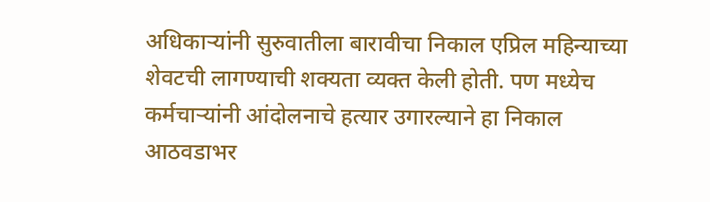अधिकाऱ्यांनी सुरुवातीला बारावीचा निकाल एप्रिल महिन्याच्या शेवटची लागण्याची शक्यता व्यक्त केली होती. पण मध्येच कर्मचाऱ्यांनी आंदोलनाचे हत्यार उगारल्याने हा निकाल आठवडाभर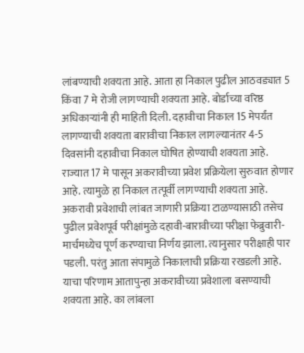लांबण्याची शक्यता आहे. आता हा निकाल पुढील आठवड्यात 5 किंवा 7 मे रोजी लागण्याची शक्यता आहे. बोर्डाच्या वरिष्ठ अधिकाऱ्यांनी ही माहिती दिली. दहावीचा निकाल 15 मेपर्यंत लागण्याची शक्यता बारावीचा निकाल लागल्यानंतर 4-5 दिवसांनी दहावीचा निकाल घोषित होण्याची शक्यता आहे. राज्यात 17 मे पासून अकरावीच्या प्रवेश प्रक्रियेला सुरुवात होणार आहे. त्यामुळे हा निकाल तत्पूर्वी लागण्याची शक्यता आहे. अकरावी प्रवेशाची लांबत जाणारी प्रक्रिया टाळण्यासाठी तसेच पुढील प्रवेशपूर्व परीक्षांमुळे दहावी-बारावीच्या परीक्षा फेब्रुवारी-मार्चमध्येच पूर्ण करण्याचा निर्णय झाला. त्यानुसार परीक्षाही पार पडली. परंतु आता संपामुळे निकालाची प्रक्रिया रखडली आहे. याचा परिणाम आतापुन्हा अकरावीच्या प्रवेशाला बसण्याची शक्यता आहे. का लांबला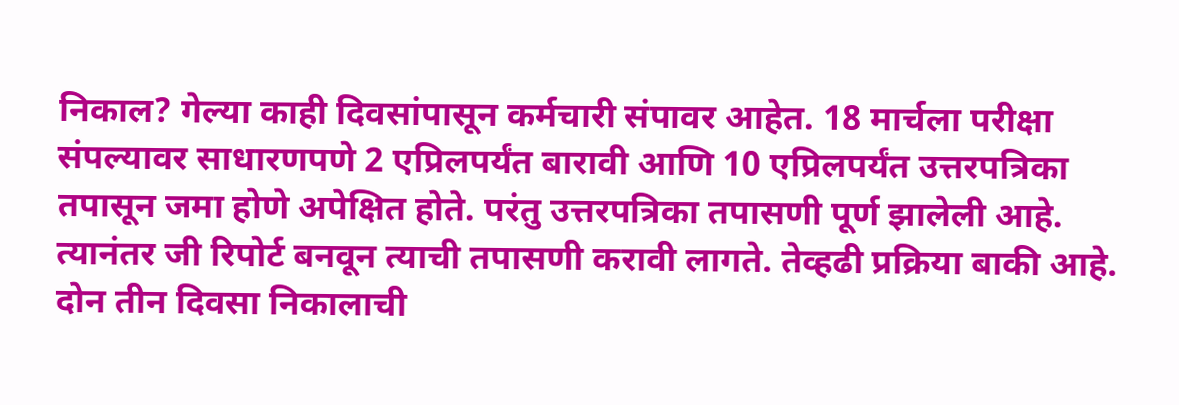निकाल? गेल्या काही दिवसांपासून कर्मचारी संपावर आहेत. 18 मार्चला परीक्षा संपल्यावर साधारणपणे 2 एप्रिलपर्यंत बारावी आणि 10 एप्रिलपर्यंत उत्तरपत्रिका तपासून जमा होणे अपेक्षित होते. परंतु उत्तरपत्रिका तपासणी पूर्ण झालेली आहे. त्यानंतर जी रिपोर्ट बनवून त्याची तपासणी करावी लागते. तेव्हढी प्रक्रिया बाकी आहे. दोन तीन दिवसा निकालाची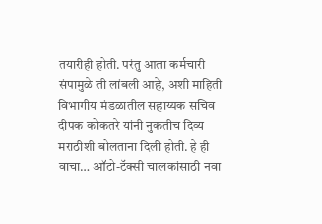तयारीही होती. परंतु आता कर्मचारी संपामुळे ती लांबली आहे, अशी माहिती विभागीय मंडळातील सहाय्यक सचिव दीपक कोकतरे यांनी नुकतीच दिव्य मराठीशी बोलताना दिली होती. हे ही वाचा… ऑटो-टॅक्सी चालकांसाठी नवा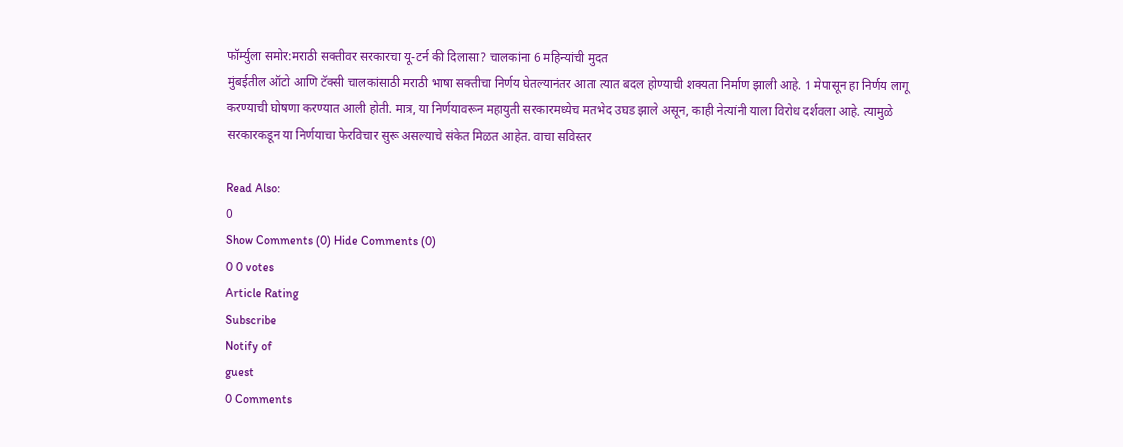फॉर्म्युला समोर:मराठी सक्तीवर सरकारचा यू-टर्न की दिलासा? चालकांना 6 महिन्यांची मुदत
मुंबईतील ऑटो आणि टॅक्सी चालकांसाठी मराठी भाषा सक्तीचा निर्णय घेतल्यानंतर आता त्यात बदल होण्याची शक्यता निर्माण झाली आहे. 1 मेपासून हा निर्णय लागू करण्याची घोषणा करण्यात आली होती. मात्र, या निर्णयावरून महायुती सरकारमध्येच मतभेद उघड झाले असून, काही नेत्यांनी याला विरोध दर्शवला आहे. त्यामुळे सरकारकडून या निर्णयाचा फेरविचार सुरू असल्याचे संकेत मिळत आहेत. वाचा सविस्तर

Read Also:
0
Show Comments (0) Hide Comments (0)
0 0 votes
Article Rating
Subscribe
Notify of
guest
0 Comments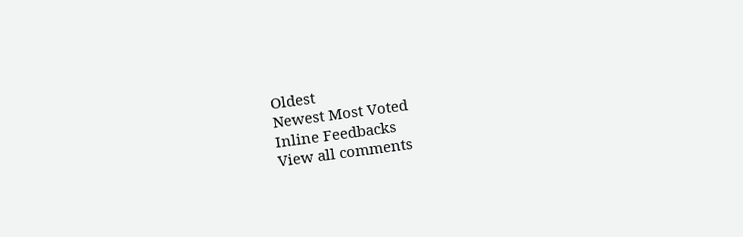Oldest
Newest Most Voted
Inline Feedbacks
View all comments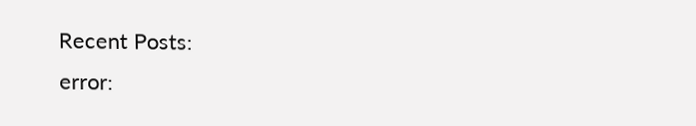Recent Posts:
error: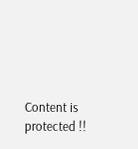Content is protected !!